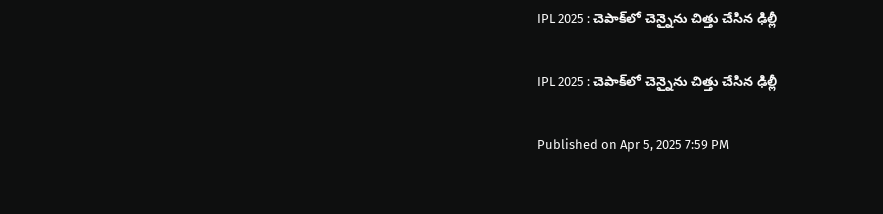IPL 2025 : చెపాక్‌లో చెన్నైను చిత్తు చేసిన ఢిల్లీ

IPL 2025 : చెపాక్‌లో చెన్నైను చిత్తు చేసిన ఢిల్లీ

Published on Apr 5, 2025 7:59 PM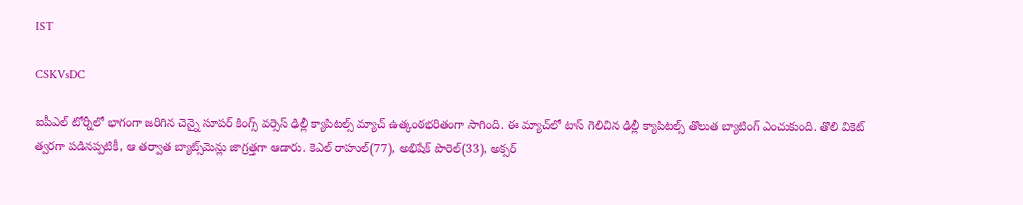IST

CSKVsDC

ఐపీఎల్ టోర్నీలో భాగంగా జరిగిన చెన్నై సూపర్ కింగ్స్ వర్సెస్ ఢిల్లీ క్యాపిటల్స్ మ్యాచ్ ఉత్కంఠభరితంగా సాగింది. ఈ మ్యాచ్‌లో టాస్ గెలిచిన ఢిల్లీ క్యాపిటల్స్ తొలుత బ్యాటింగ్ ఎంచుకుంది. తొలి వికెట్ త్వరగా పడినప్పటికీ, ఆ తర్వాత బ్యాట్స్‌మెన్లు జాగ్రత్తగా ఆడారు. కెఎల్ రాహుల్(77), అభిషేక్ పొరెల్(33), అక్సర్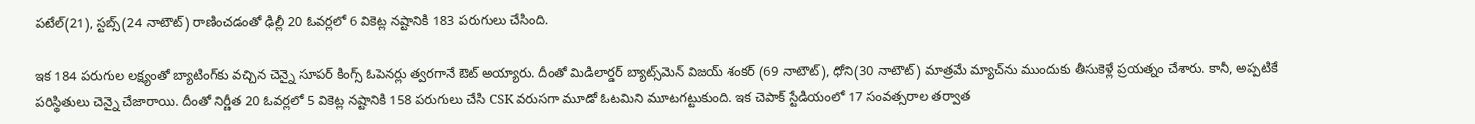పటేల్(21), స్టబ్స్(24 నాటౌట్) రాణించడంతో ఢిల్లీ 20 ఓవర్లలో 6 వికెట్ల నష్టానికి 183 పరుగులు చేసింది.

ఇక 184 పరుగుల లక్ష్యంతో బ్యాటింగ్‌కు వచ్చిన చెన్నై సూపర్ కింగ్స్ ఓపెనర్లు త్వరగానే ఔట్ అయ్యారు. దీంతో మిడిలార్డర్ బ్యాట్స్‌మెన్ విజయ్ శంకర్ (69 నాటౌట్), ధోని(30 నాటౌట్) మాత్రమే మ్యాచ్‌ను ముందుకు తీసుకెళ్లే ప్రయత్నం చేశారు. కానీ, అప్పటికే పరిస్థితులు చెన్నై చేజారాయి. దీంతో నిర్ణీత 20 ఓవర్లలో 5 వికెట్ల నష్టానికి 158 పరుగులు చేసి CSK వరుసగా మూడో ఓటమిని మూటగట్టుకుంది. ఇక చెపాక్ స్టేడియంలో 17 సంవత్సరాల తర్వాత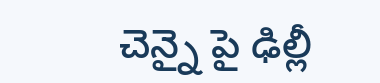చెన్నై పై ఢిల్లీ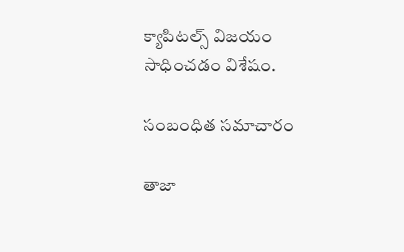క్యాపిటల్స్ విజయం సాధించడం విశేషం.

సంబంధిత సమాచారం

తాజా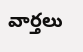వార్తలు